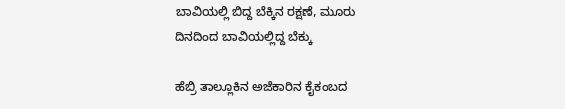ಬಾವಿಯಲ್ಲಿ ಬಿದ್ದ ಬೆಕ್ಕಿನ ರಕ್ಷಣೆ, ಮೂರು ದಿನದಿಂದ ಬಾವಿಯಲ್ಲಿದ್ದ ಬೆಕ್ಕು

ಹೆಬ್ರಿ ತಾಲ್ಲೂಕಿನ ಅಜೆಕಾರಿನ ಕೈಕಂಬದ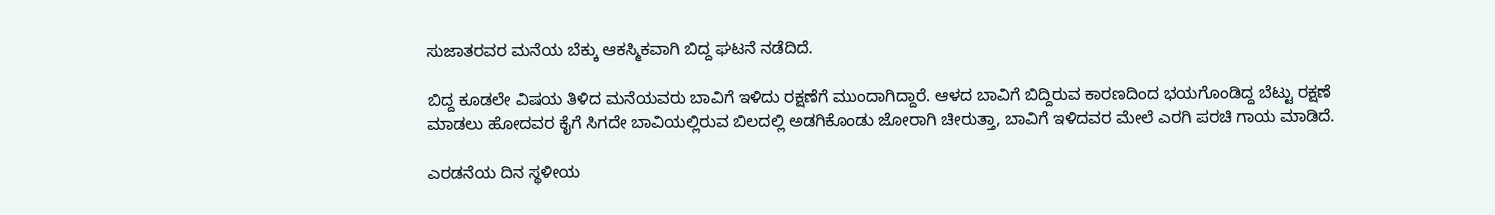ಸುಜಾತರವರ ಮನೆಯ ಬೆಕ್ಕು ಆಕಸ್ಮಿಕವಾಗಿ ಬಿದ್ದ ಘಟನೆ ನಡೆದಿದೆ.

ಬಿದ್ದ ಕೂಡಲೇ ವಿಷಯ ತಿಳಿದ ಮನೆಯವರು ಬಾವಿಗೆ ಇಳಿದು ರಕ್ಷಣೆಗೆ ಮುಂದಾಗಿದ್ದಾರೆ. ಆಳದ ಬಾವಿಗೆ ಬಿದ್ದಿರುವ ಕಾರಣದಿಂದ ಭಯಗೊಂಡಿದ್ದ ಬೆಟ್ಟು ರಕ್ಷಣೆ ಮಾಡಲು ಹೋದವರ ಕೈಗೆ ಸಿಗದೇ ಬಾವಿಯಲ್ಲಿರುವ ಬಿಲದಲ್ಲಿ ಅಡಗಿಕೊಂಡು ಜೋರಾಗಿ ಚೀರುತ್ತಾ, ಬಾವಿಗೆ ಇಳಿದವರ ಮೇಲೆ ಎರಗಿ ಪರಚಿ ಗಾಯ ಮಾಡಿದೆ.

ಎರಡನೆಯ ದಿನ ಸ್ಥಳೀಯ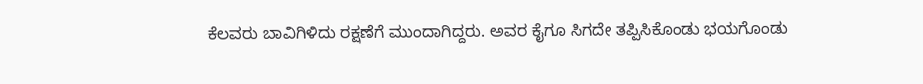ಕೆಲವರು ಬಾವಿಗಿಳಿದು ರಕ್ಷಣೆಗೆ ಮುಂದಾಗಿದ್ದರು. ಅವರ ಕೈಗೂ ಸಿಗದೇ ತಪ್ಪಿಸಿಕೊಂಡು ಭಯಗೊಂಡು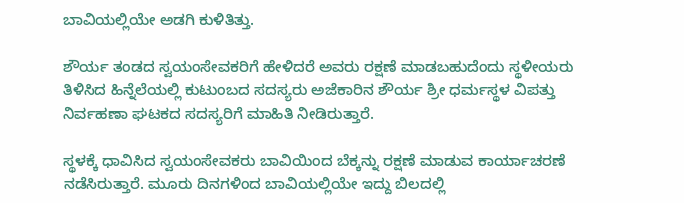ಬಾವಿಯಲ್ಲಿಯೇ ಅಡಗಿ ಕುಳಿತಿತ್ತು.

ಶೌರ್ಯ ತಂಡದ ಸ್ವಯಂಸೇವಕರಿಗೆ ಹೇಳಿದರೆ ಅವರು ರಕ್ಷಣೆ ಮಾಡಬಹುದೆಂದು ಸ್ಥಳೀಯರು ತಿಳಿಸಿದ ಹಿನ್ನೆಲೆಯಲ್ಲಿ ಕುಟುಂಬದ ಸದಸ್ಯರು ಅಜೆಕಾರಿನ ಶೌರ್ಯ ಶ್ರೀ ಧರ್ಮಸ್ಥಳ ವಿಪತ್ತು ನಿರ್ವಹಣಾ ಘಟಕದ ಸದಸ್ಯರಿಗೆ ಮಾಹಿತಿ ನೀಡಿರುತ್ತಾರೆ.

ಸ್ಥಳಕ್ಕೆ ಧಾವಿಸಿದ ಸ್ವಯಂಸೇವಕರು ಬಾವಿಯಿಂದ ಬೆಕ್ಕನ್ನು ರಕ್ಷಣೆ ಮಾಡುವ ಕಾರ್ಯಾಚರಣೆ ನಡೆಸಿರುತ್ತಾರೆ. ಮೂರು ದಿನಗಳಿಂದ ಬಾವಿಯಲ್ಲಿಯೇ ಇದ್ದು ಬಿಲದಲ್ಲಿ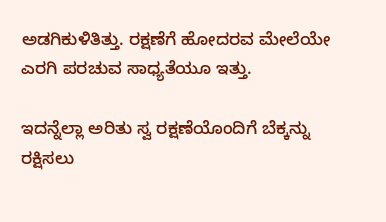ಅಡಗಿಕುಳಿತಿತ್ತು. ರಕ್ಷಣೆಗೆ ಹೋದರವ ಮೇಲೆಯೇ ಎರಗಿ ಪರಚುವ ಸಾಧ್ಯತೆಯೂ ಇತ್ತು.

ಇದನ್ನೆಲ್ಲಾ ಅರಿತು ಸ್ವ ರಕ್ಷಣೆಯೊಂದಿಗೆ ಬೆಕ್ಕನ್ನು ರಕ್ಷಿಸಲು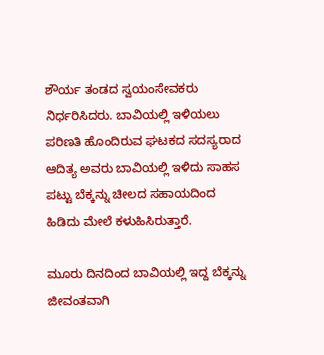ಶೌರ್ಯ ತಂಡದ ಸ್ವಯಂಸೇವಕರು ನಿರ್ಧರಿಸಿದರು. ಬಾವಿಯಲ್ಲಿ ಇಳಿಯಲು ಪರಿಣತಿ ಹೊಂದಿರುವ ಘಟಕದ ಸದಸ್ಯರಾದ  ಆದಿತ್ಯ ಅವರು ಬಾವಿಯಲ್ಲಿ ಇಳಿದು ಸಾಹಸ ಪಟ್ಟು ಬೆಕ್ಕನ್ನು ಚೀಲದ ಸಹಾಯದಿಂದ ಹಿಡಿದು ಮೇಲೆ ಕಳುಹಿಸಿರುತ್ತಾರೆ.

ಮೂರು ದಿನದಿಂದ ಬಾವಿಯಲ್ಲಿ ಇದ್ದ ಬೆಕ್ಕನ್ನು ಜೀವಂತವಾಗಿ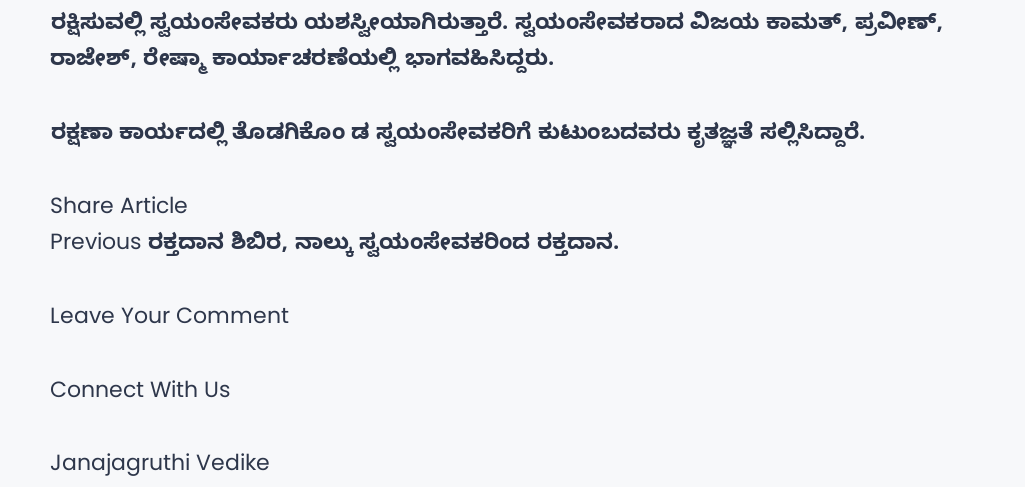ರಕ್ಷಿಸುವಲ್ಲಿ ಸ್ವಯಂಸೇವಕರು ಯಶಸ್ವೀಯಾಗಿರುತ್ತಾರೆ. ಸ್ವಯಂಸೇವಕರಾದ ವಿಜಯ ಕಾಮತ್, ಪ್ರವೀಣ್, ರಾಜೇಶ್, ರೇಷ್ಮಾ ಕಾರ್ಯಾಚರಣೆಯಲ್ಲಿ ಭಾಗವಹಿಸಿದ್ದರು.

ರಕ್ಷಣಾ ಕಾರ್ಯದಲ್ಲಿ ತೊಡಗಿಕೊಂ ಡ ಸ್ವಯಂಸೇವಕರಿಗೆ ಕುಟುಂಬದವರು ಕೃತಜ್ಞತೆ ಸಲ್ಲಿಸಿದ್ದಾರೆ.

Share Article
Previous ರಕ್ತದಾನ ಶಿಬಿರ, ನಾಲ್ಕು ಸ್ವಯಂಸೇವಕರಿಂದ ರಕ್ತದಾನ.

Leave Your Comment

Connect With Us

Janajagruthi Vedike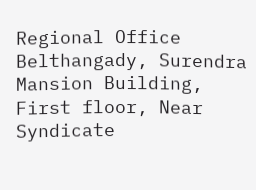Regional Office Belthangady, Surendra Mansion Building, First floor, Near Syndicate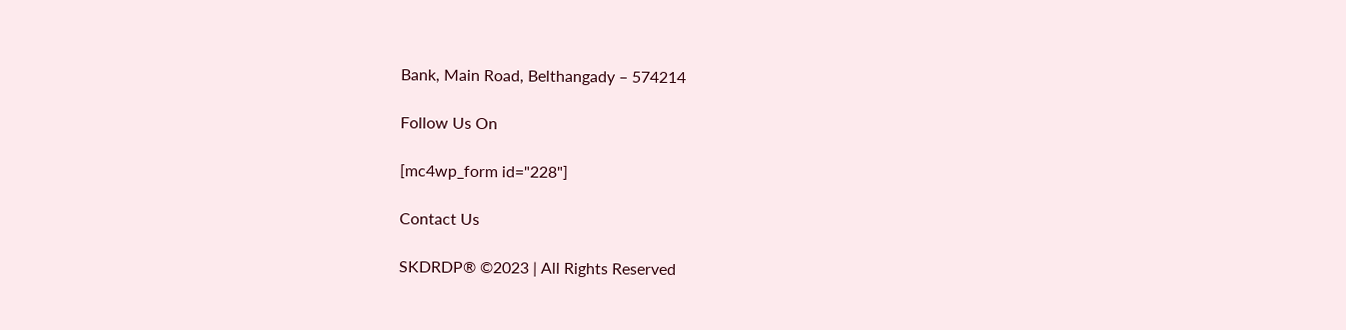Bank, Main Road, Belthangady – 574214

Follow Us On

[mc4wp_form id="228"]

Contact Us

SKDRDP® ©2023 | All Rights Reserved